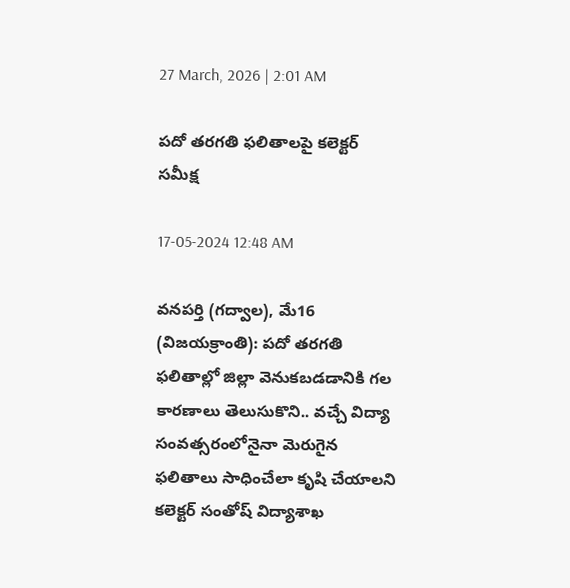27 March, 2026 | 2:01 AM

పదో తరగతి ఫలితాలపై కలెక్టర్ సమీక్ష

17-05-2024 12:48 AM

వనపర్తి (గద్వాల), మే16 (విజయక్రాంతి): పదో తరగతి ఫలితాల్లో జిల్లా వెనుకబడడానికి గల కారణాలు తెలుసుకొని.. వచ్చే విద్యా సంవత్సరంలోనైనా మెరుగైన ఫలితాలు సాధించేలా కృషి చేయాలని కలెక్టర్ సంతోష్ విద్యాశాఖ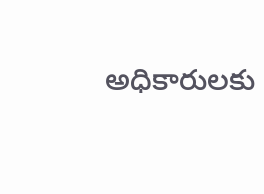అధికారులకు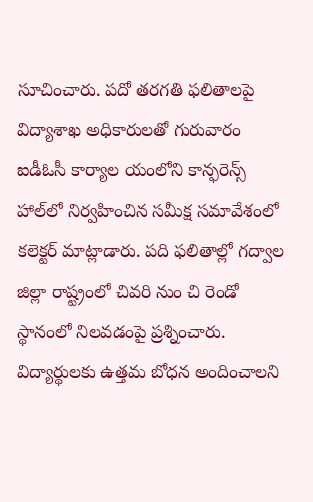సూచించారు. పదో తరగతి ఫలితాలపై విద్యాశాఖ అధికారులతో గురువారం ఐడీఓసీ కార్యాల యంలోని కాన్ఫరెన్స్ హాల్‌లో నిర్వహించిన సమీక్ష సమావేశంలో కలెక్టర్ మాట్లాడారు. పది ఫలితాల్లో గద్వాల జిల్లా రాష్ట్రంలో చివరి నుం చి రెండో స్థానంలో నిలవడంపై ప్రశ్నించారు. విద్యార్థులకు ఉత్తమ బోధన అందించాలని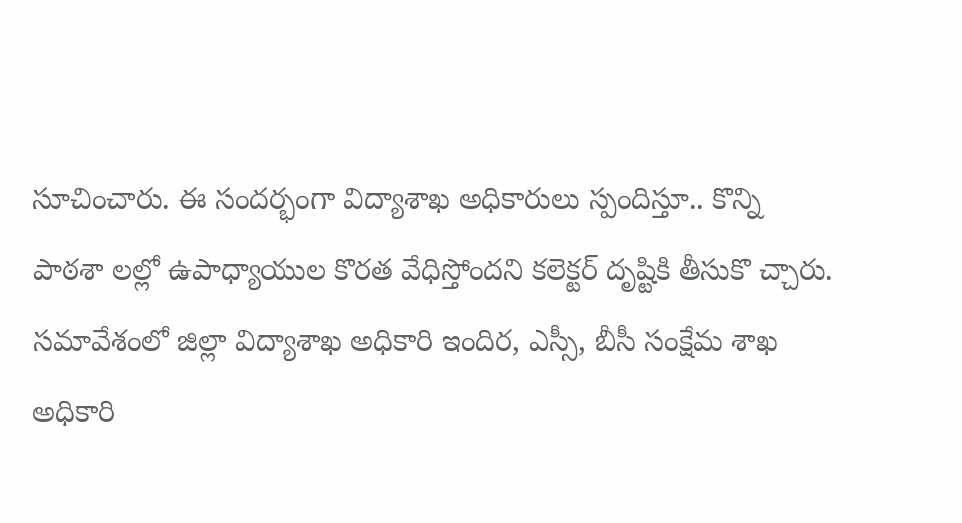సూచించారు. ఈ సందర్భంగా విద్యాశాఖ అధికారులు స్పందిస్తూ.. కొన్ని పాఠశా లల్లో ఉపాధ్యాయుల కొరత వేధిస్తోందని కలెక్టర్ దృష్టికి తీసుకొ చ్చారు. సమావేశంలో జిల్లా విద్యాశాఖ అధికారి ఇందిర, ఎస్సీ, బీసీ సంక్షేమ శాఖ అధికారి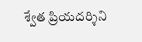శ్వేత ప్రియదర్శిని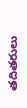తదితరులు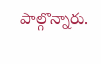పాల్గొన్నారు.